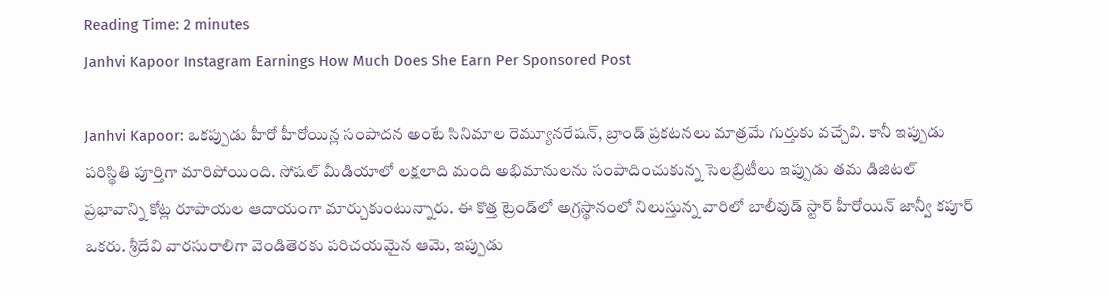Reading Time: 2 minutes
Janhvi Kapoor Instagram Earnings How Much Does She Earn Per Sponsored Post

Janhvi Kapoor: ఒకప్పుడు హీరో హీరోయిన్ల సంపాదన అంటే సినిమాల రెమ్యూనరేషన్, బ్రాండ్ ప్రకటనలు మాత్రమే గుర్తుకు వచ్చేవి. కానీ ఇప్పుడు పరిస్థితి పూర్తిగా మారిపోయింది. సోషల్ మీడియాలో లక్షలాది మంది అభిమానులను సంపాదించుకున్న సెలబ్రిటీలు ఇప్పుడు తమ డిజిటల్ ప్రభావాన్ని కోట్ల రూపాయల ఆదాయంగా మార్చుకుంటున్నారు. ఈ కొత్త ట్రెండ్‌లో అగ్రస్థానంలో నిలుస్తున్న వారిలో బాలీవుడ్ స్టార్ హీరోయిన్ జాన్వీ కపూర్ ఒకరు. శ్రీదేవి వారసురాలిగా వెండితెరకు పరిచయమైన ఆమె, ఇప్పుడు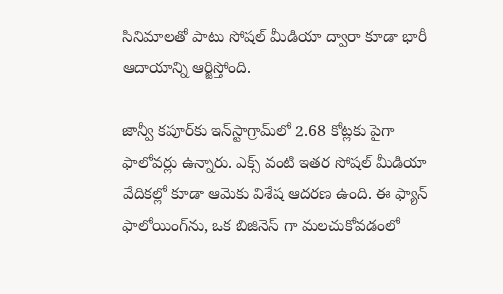సినిమాలతో పాటు సోషల్ మీడియా ద్వారా కూడా భారీ ఆదాయాన్ని ఆర్జిస్తోంది.

జాన్వీ కపూర్‌కు ఇన్‌స్టాగ్రామ్‌లో 2.68 కోట్లకు పైగా ఫాలోవర్లు ఉన్నారు. ఎక్స్ వంటి ఇతర సోషల్ మీడియా వేదికల్లో కూడా ఆమెకు విశేష ఆదరణ ఉంది. ఈ ఫ్యాన్ ఫాలోయింగ్‌ను, ఒక బిజినెస్ గా మలచుకోవడంలో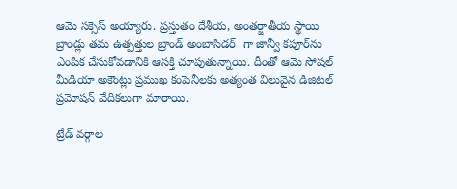ఆమె సక్సెస్ అయ్యారు. ప్రస్తుతం దేశీయ, అంతర్జాతీయ స్థాయి బ్రాండ్లు తమ ఉత్పత్తుల బ్రాండ్ అంబాసిడర్  గా జాన్వీ కపూర్‌ను ఎంపిక చేసుకోవడానికి ఆసక్తి చూపుతున్నాయి. దీంతో ఆమె సోషల్ మీడియా అకౌంట్లు ప్రముఖ కంపెనీలకు అత్యంత విలువైన డిజిటల్ ప్రమోషన్ వేదికలుగా మారాయి.

ట్రేడ్ వర్గాల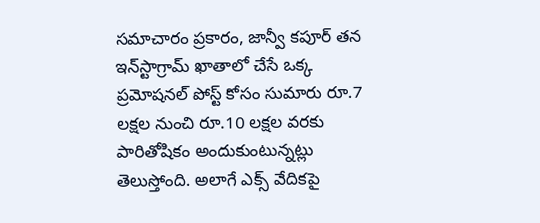సమాచారం ప్రకారం, జాన్వీ కపూర్ తన ఇన్‌స్టాగ్రామ్ ఖాతాలో చేసే ఒక్క ప్రమోషనల్ పోస్ట్ కోసం సుమారు రూ.7 లక్షల నుంచి రూ.10 లక్షల వరకు పారితోషికం అందుకుంటున్నట్లు తెలుస్తోంది. అలాగే ఎక్స్ వేదికపై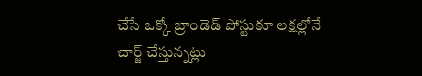చేసే ఒక్కో బ్రాండెడ్ పోస్టుకూ లక్షల్లోనే చార్జ్ చేస్తున్నట్లు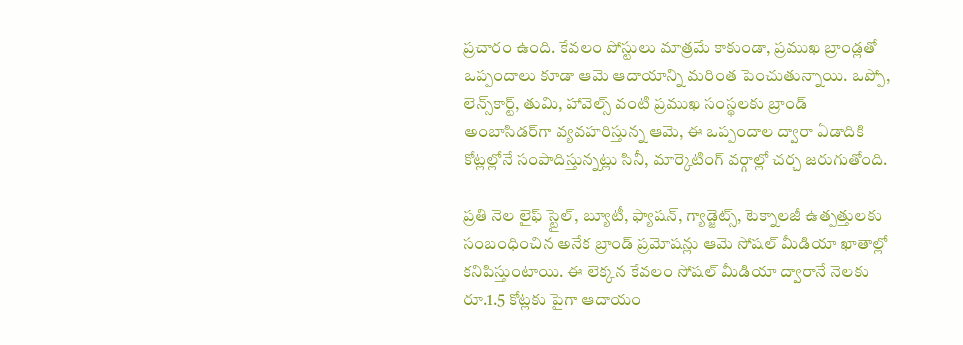ప్రచారం ఉంది. కేవలం పోస్టులు మాత్రమే కాకుండా, ప్రముఖ బ్రాండ్లతో ఒప్పందాలు కూడా ఆమె ఆదాయాన్ని మరింత పెంచుతున్నాయి. ఒప్పో, లెన్స్‌కార్ట్, తుమి, హావెల్స్ వంటి ప్రముఖ సంస్థలకు బ్రాండ్ అంబాసిడర్‌గా వ్యవహరిస్తున్న ఆమె, ఈ ఒప్పందాల ద్వారా ఏడాదికి కోట్లల్లోనే సంపాదిస్తున్నట్లు సినీ, మార్కెటింగ్ వర్గాల్లో చర్చ జరుగుతోంది.

ప్రతి నెల లైఫ్ స్టైల్, బ్యూటీ, ఫ్యాషన్, గ్యాడ్జెట్స్, టెక్నాలజీ ఉత్పత్తులకు సంబంధించిన అనేక బ్రాండ్ ప్రమోషన్లు ఆమె సోషల్ మీడియా ఖాతాల్లో కనిపిస్తుంటాయి. ఈ లెక్కన కేవలం సోషల్ మీడియా ద్వారానే నెలకు రూ.1.5 కోట్లకు పైగా ఆదాయం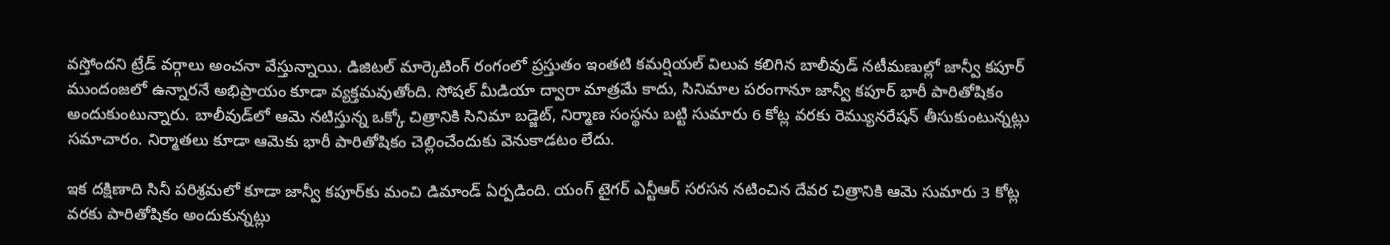వస్తోందని ట్రేడ్ వర్గాలు అంచనా వేస్తున్నాయి. డిజిటల్ మార్కెటింగ్ రంగంలో ప్రస్తుతం ఇంతటి కమర్షియల్ విలువ కలిగిన బాలీవుడ్ నటీమణుల్లో జాన్వీ కపూర్ ముందంజలో ఉన్నారనే అభిప్రాయం కూడా వ్యక్తమవుతోంది. సోషల్ మీడియా ద్వారా మాత్రమే కాదు, సినిమాల పరంగానూ జాన్వీ కపూర్ భారీ పారితోషికం అందుకుంటున్నారు. బాలీవుడ్‌లో ఆమె నటిస్తున్న ఒక్కో చిత్రానికి సినిమా బడ్జెట్, నిర్మాణ సంస్థను బట్టి సుమారు 6 కోట్ల వరకు రెమ్యునరేషన్ తీసుకుంటున్నట్లు సమాచారం. నిర్మాతలు కూడా ఆమెకు భారీ పారితోషికం చెల్లించేందుకు వెనుకాడటం లేదు.

ఇక దక్షిణాది సినీ పరిశ్రమలో కూడా జాన్వీ కపూర్‌కు మంచి డిమాండ్ ఏర్పడింది. యంగ్ టైగర్ ఎన్టీఆర్ సరసన నటించిన దేవర చిత్రానికి ఆమె సుమారు 3 కోట్ల వరకు పారితోషికం అందుకున్నట్లు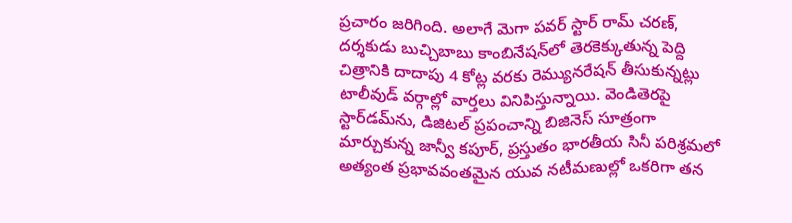ప్రచారం జరిగింది. అలాగే మెగా పవర్ స్టార్ రామ్ చరణ్, దర్శకుడు బుచ్చిబాబు కాంబినేషన్‌లో తెరకెక్కుతున్న పెద్ది చిత్రానికి దాదాపు 4 కోట్ల వరకు రెమ్యునరేషన్ తీసుకున్నట్లు టాలీవుడ్ వర్గాల్లో వార్తలు వినిపిస్తున్నాయి. వెండితెరపై స్టార్‌డమ్‌ను, డిజిటల్ ప్రపంచాన్ని బిజినెస్ సూత్రంగా మార్చుకున్న జాన్వీ కపూర్, ప్రస్తుతం భారతీయ సినీ పరిశ్రమలో అత్యంత ప్రభావవంతమైన యువ నటీమణుల్లో ఒకరిగా తన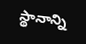స్థానాన్ని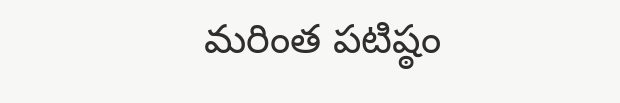మరింత పటిష్ఠం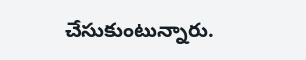చేసుకుంటున్నారు.